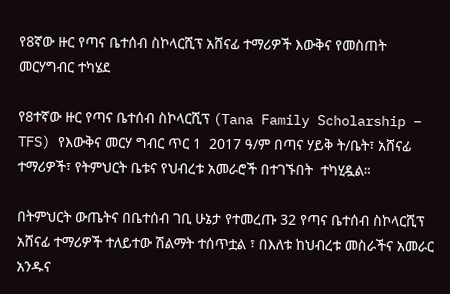የ8ኛው ዙር የጣና ቤተሰብ ስኮላርሺፕ አሸናፊ ተማሪዎች እውቅና የመስጠት መርሃግብር ተካሄደ

የ8ተኛው ዙር የጣና ቤተሰብ ስኮላርሺፕ (Tana Family Scholarship – TFS) የእውቅና መርሃ ግብር ጥር 1  2017 ዓ/ም በጣና ሃይቅ ት/ቤት፣ አሸናፊ ተማሪዎች፣ የትምህርት ቤቱና የህብረቱ አመራሮች በተገኙበት  ተካሂዷል።

በትምህርት ውጤትና በቤተሰብ ገቢ ሁኔታ የተመረጡ 32 የጣና ቤተሰብ ስኮላርሺፕ አሸናፊ ተማሪዎች ተለይተው ሽልማት ተሰጥቷል ፣ በእለቱ ከህብረቱ መስራችና አመራር  አንዱና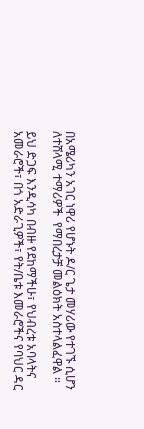በአሜሪካን አገር ነዋሪ የሆኑት ዶ/ር ጌታ መሃሪው የተገኙ ሲሆን ለተሸላሚ ተማሪዎች  የማበረታቻ መልዕክት አስተላልፈዋል ።

ይህ ድጋፍ እንዲሳካ በብዙ የደከማችሁ፣ የህብረቱ አባላትና አመራሮች፣ በጎ አድራጊዎች፣ የት/ቤቱ እመራሮችና የባህር ዳር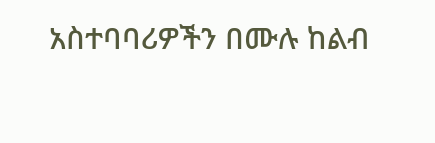አስተባባሪዎችን በሙሉ ከልብ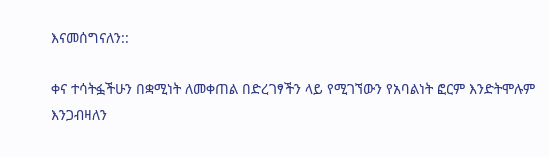እናመሰግናለን::

ቀና ተሳትፏችሁን በቋሚነት ለመቀጠል በድረገፃችን ላይ የሚገኘውን የአባልነት ፎርም እንድትሞሉም እንጋብዛለን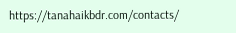https://tanahaikbdr.com/contacts/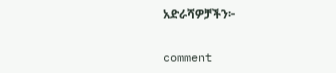አድራሻዎቻችን፦

comment